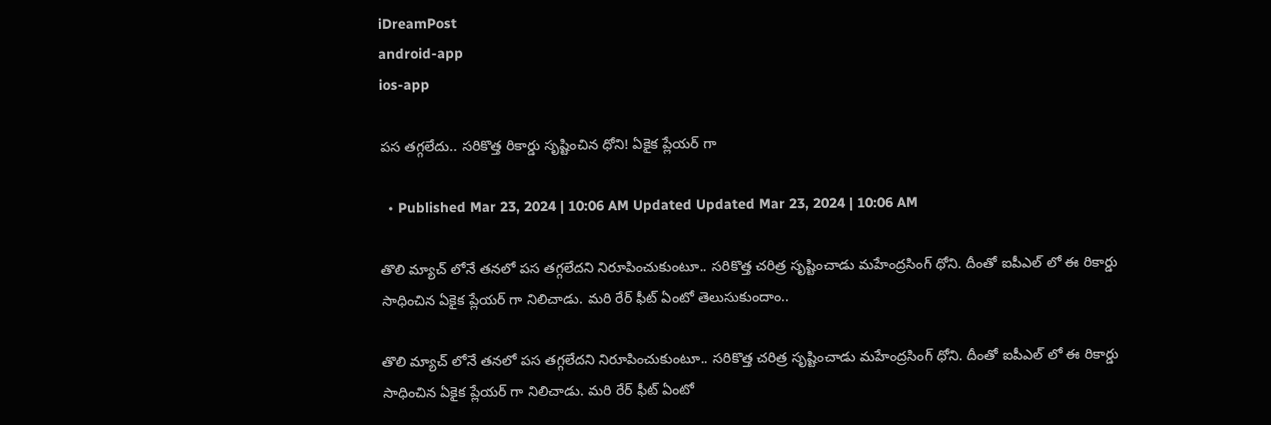iDreamPost
android-app
ios-app

పస తగ్గలేదు.. సరికొత్త రికార్డు సృష్టించిన ధోని! ఏకైక ప్లేయర్ గా

  • Published Mar 23, 2024 | 10:06 AM Updated Updated Mar 23, 2024 | 10:06 AM

తొలి మ్యాచ్ లోనే తనలో పస తగ్గలేదని నిరూపించుకుంటూ.. సరికొత్త చరిత్ర సృష్టించాడు మహేంద్రసింగ్ ధోని. దీంతో ఐపీఎల్ లో ఈ రికార్డు సాధించిన ఏకైక ప్లేయర్ గా నిలిచాడు. మరి రేర్ ఫీట్ ఏంటో తెలుసుకుందాం..

తొలి మ్యాచ్ లోనే తనలో పస తగ్గలేదని నిరూపించుకుంటూ.. సరికొత్త చరిత్ర సృష్టించాడు మహేంద్రసింగ్ ధోని. దీంతో ఐపీఎల్ లో ఈ రికార్డు సాధించిన ఏకైక ప్లేయర్ గా నిలిచాడు. మరి రేర్ ఫీట్ ఏంటో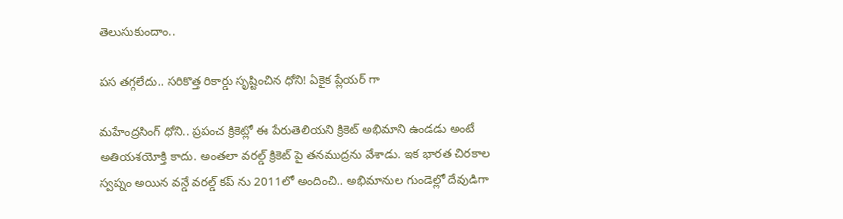తెలుసుకుందాం..

పస తగ్గలేదు.. సరికొత్త రికార్డు సృష్టించిన ధోని! ఏకైక ప్లేయర్ గా

మహేంద్రసింగ్ ధోని.. ప్రపంచ క్రికెట్లో ఈ పేరుతెలియని క్రికెట్ అభిమాని ఉండడు అంటే అతియశయోక్తి కాదు. అంతలా వరల్డ్ క్రికెట్ పై తనముద్రను వేశాడు. ఇక భారత చిరకాల స్వప్నం అయిన వన్డే వరల్డ్ కప్ ను 2011లో అందించి.. అభిమానుల గుండెల్లో దేవుడిగా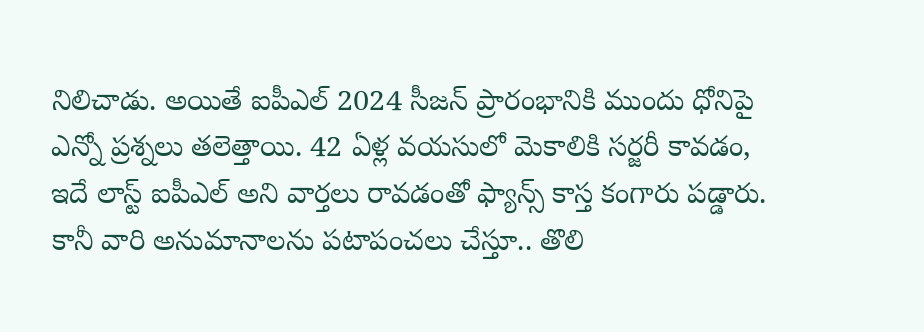నిలిచాడు. అయితే ఐపీఎల్ 2024 సీజన్ ప్రారంభానికి ముందు ధోనిపై ఎన్నో ప్రశ్నలు తలెత్తాయి. 42 ఏళ్ల వయసులో మెకాలికి సర్జరీ కావడం, ఇదే లాస్ట్ ఐపీఎల్ అని వార్తలు రావడంతో ఫ్యాన్స్ కాస్త కంగారు పడ్డారు. కానీ వారి అనుమానాలను పటాపంచలు చేస్తూ.. తొలి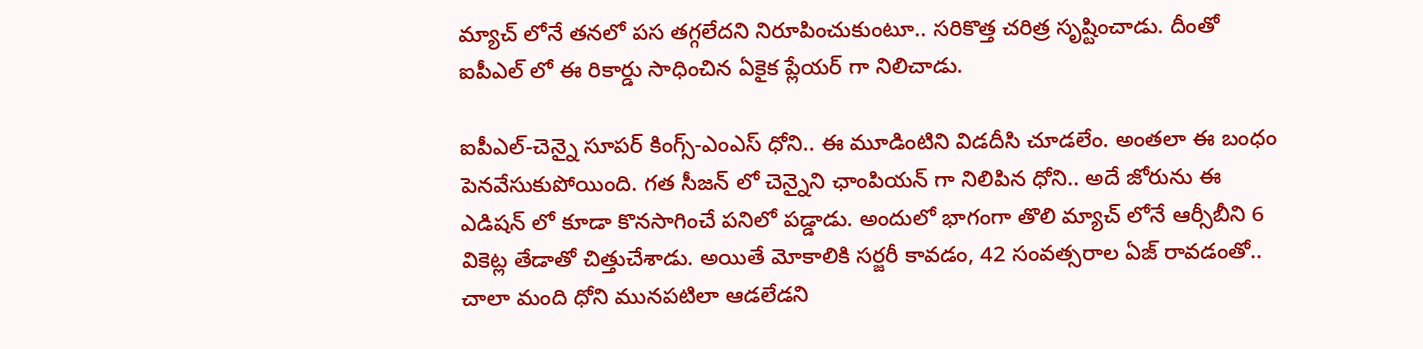మ్యాచ్ లోనే తనలో పస తగ్గలేదని నిరూపించుకుంటూ.. సరికొత్త చరిత్ర సృష్టించాడు. దీంతో ఐపీఎల్ లో ఈ రికార్డు సాధించిన ఏకైక ప్లేయర్ గా నిలిచాడు.

ఐపీఎల్-చెన్నై సూపర్ కింగ్స్-ఎంఎస్ ధోని.. ఈ మూడింటిని విడదీసి చూడలేం. అంతలా ఈ బంధం పెనవేసుకుపోయింది. గత సీజన్ లో చెన్నైని ఛాంపియన్ గా నిలిపిన ధోని.. అదే జోరును ఈ ఎడిషన్ లో కూడా కొనసాగించే పనిలో పడ్డాడు. అందులో భాగంగా తొలి మ్యాచ్ లోనే ఆర్సీబీని 6 వికెట్ల తేడాతో చిత్తుచేశాడు. అయితే మోకాలికి సర్జరీ కావడం, 42 సంవత్సరాల ఏజ్ రావడంతో.. చాలా మంది ధోని మునపటిలా ఆడలేడని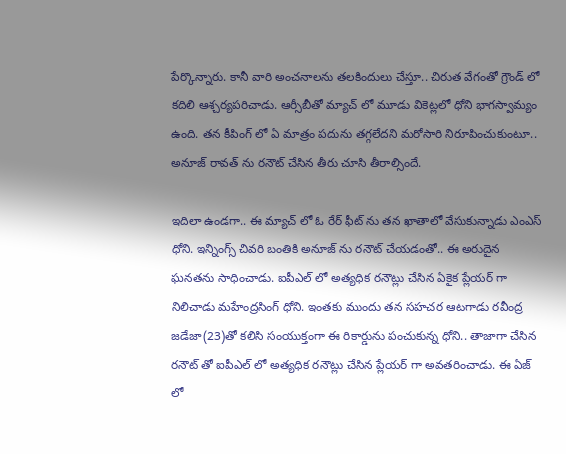పేర్కొన్నారు. కానీ వారి అంచనాలను తలకిందులు చేస్తూ.. చిరుత వేగంతో గ్రౌండ్ లో కదిలి ఆశ్చర్యపరిచాడు. ఆర్సీబీతో మ్యాచ్ లో మూడు వికెట్లలో ధోని భాగస్వామ్యం ఉంది. తన కీపింగ్ లో ఏ మాత్రం పదును తగ్గలేదని మరోసారి నిరూపించుకుంటూ.. అనూజ్ రావత్ ను రనౌట్ చేసిన తీరు చూసి తీరాల్సిందే.

ఇదిలా ఉండగా.. ఈ మ్యాచ్ లో ఓ రేర్ ఫీట్ ను తన ఖాతాలో వేసుకున్నాడు ఎంఎస్ ధోని. ఇన్నింగ్స్ చివరి బంతికి అనూజ్ ను రనౌట్ చేయడంతో.. ఈ అరుదైన ఘనతను సాధించాడు. ఐపీఎల్ లో అత్యధిక రనౌట్లు చేసిన ఏకైక ప్లేయర్ గా నిలిచాడు మహేంద్రసింగ్ ధోని. ఇంతకు ముందు తన సహచర ఆటగాడు రవీంద్ర జడేజా(23)తో కలిసి సంయుక్తంగా ఈ రికార్డును పంచుకున్న ధోని.. తాజాగా చేసిన రనౌట్ తో ఐపీఎల్ లో అత్యధిక రనౌట్లు చేసిన ప్లేయర్ గా అవతరించాడు. ఈ ఏజ్ లో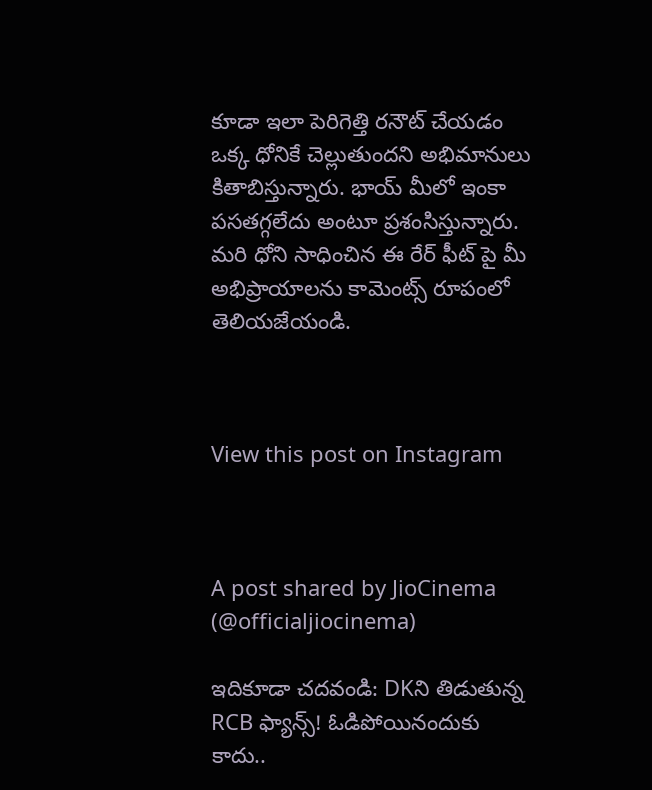కూడా ఇలా పెరిగెత్తి రనౌట్ చేయడం ఒక్క ధోనికే చెల్లుతుందని అభిమానులు కితాబిస్తున్నారు. భాయ్ మీలో ఇంకా పసతగ్గలేదు అంటూ ప్రశంసిస్తున్నారు. మరి ధోని సాధించిన ఈ రేర్ ఫీట్ పై మీ అభిప్రాయాలను కామెంట్స్ రూపంలో తెలియజేయండి.



View this post on Instagram



A post shared by JioCinema (@officialjiocinema)

ఇదికూడా చదవండి: DKని తిడుతున్న RCB ఫ్యాన్స్! ఓడిపోయినందుకు కాదు..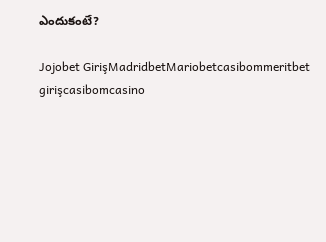ఎందుకంటే?

Jojobet GirişMadridbetMariobetcasibommeritbet girişcasibomcasino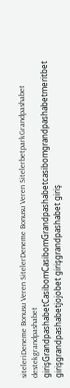siteleriDeneme Bonusu Veren SitelerDeneme Bonusu Veren SitelerbetparkGrandpashabet destekgrandpashabet girişGrandpashabetCasibomCasibomGrandpashabetcasibomgrandpashabetmeritbet girişgrandpashabetjojobet girişgrandpashabet giriş